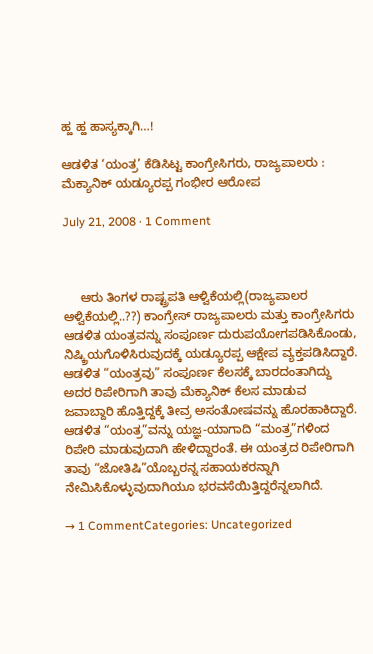ಹ್ಹ ಹ್ಹ ಹಾಸ್ಯಕ್ಕಾಗಿ…!

ಆಡಳಿತ ‘ಯಂತ್ರ’ ಕೆಡಿಸಿಟ್ಟ ಕಾಂಗ್ರೇಸಿಗರು, ರಾಜ್ಯಪಾಲರು : ಮೆಕ್ಯಾನಿಕ್ ಯಡ್ಯೂರಪ್ಪ ಗಂಭೀರ ಆರೋಪ

July 21, 2008 · 1 Comment



     ಆರು ತಿಂಗಳ ರಾಷ್ಟ್ರಪತಿ ಆಳ್ವಿಕೆಯಲ್ಲಿ(ರಾಜ್ಯಪಾಲರ ಆಳ್ವಿಕೆಯಲ್ಲಿ..??) ಕಾಂಗ್ರೇಸ್ ರಾಜ್ಯಪಾಲರು ಮತ್ತು ಕಾಂಗ್ರೇಸಿಗರು ಆಡಳಿತ ಯಂತ್ರವನ್ನು ಸಂಪೂರ್ಣ ದುರುಪಯೋಗಪಡಿಸಿಕೊಂಡು, ನಿಷ್ಕ್ರಿಯಗೊಳಿಸಿರುವುದಕ್ಕೆ ಯಡ್ಯೂರಪ್ಪ ಆಕ್ಷೇಪ ವ್ಯಕ್ತಪಡಿಸಿದ್ದಾರೆ. ಆಡಳಿತ “ಯಂತ್ರವು” ಸಂಪೂರ್ಣ ಕೆಲಸಕ್ಕೆ ಬಾರದಂತಾಗಿದ್ದು ಅದರ ರಿಪೇರಿಗಾಗಿ ತಾವು ಮೆಕ್ಯಾನಿಕ್ ಕೆಲಸ ಮಾಡುವ ಜವಾಬ್ದಾರಿ ಹೊತ್ತಿದ್ದಕ್ಕೆ ತೀವ್ರ ಅಸಂತೋಷವನ್ನು ಹೊರಹಾಕಿದ್ದಾರೆ. ಆಡಳಿತ “ಯಂತ್ರ”ವನ್ನು ಯಜ್ಞ-ಯಾಗಾದಿ “ಮಂತ್ರ”ಗಳಿಂದ ರಿಪೇರಿ ಮಾಡುವುದಾಗಿ ಹೇಳಿದ್ದಾರಂತೆ. ಈ ಯಂತ್ರದ ರಿಪೇರಿಗಾಗಿ ತಾವು “ಜೋತಿಷಿ”ಯೊಬ್ಬರನ್ನ ಸಹಾಯಕರನ್ನಾಗಿ ನೇಮಿಸಿಕೊಳ್ಳುವುದಾಗಿಯೂ ಭರವಸೆಯಿತ್ತಿದ್ದರೆನ್ನಲಾಗಿದೆ.

→ 1 CommentCategories: Uncategorized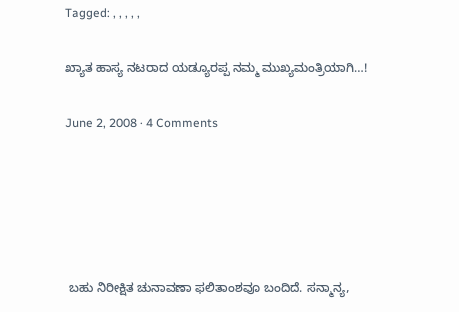Tagged: , , , , ,

ಖ್ಯಾತ ಹಾಸ್ಯ ನಟರಾದ ಯಡ್ಯೂರಪ್ಪ ನಮ್ಮ ಮುಖ್ಯಮಂತ್ರಿಯಾಗಿ…!

June 2, 2008 · 4 Comments





 ಬಹು ನಿರೀಕ್ಷಿತ ಚುನಾವಣಾ ಫಲಿತಾಂಶವೂ ಬಂದಿದೆ. ಸನ್ಮಾನ್ಯ,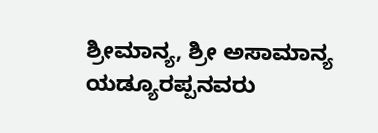ಶ್ರೀಮಾನ್ಯ, ಶ್ರೀ ಅಸಾಮಾನ್ಯ ಯಡ್ಯೂರಪ್ಪನವರು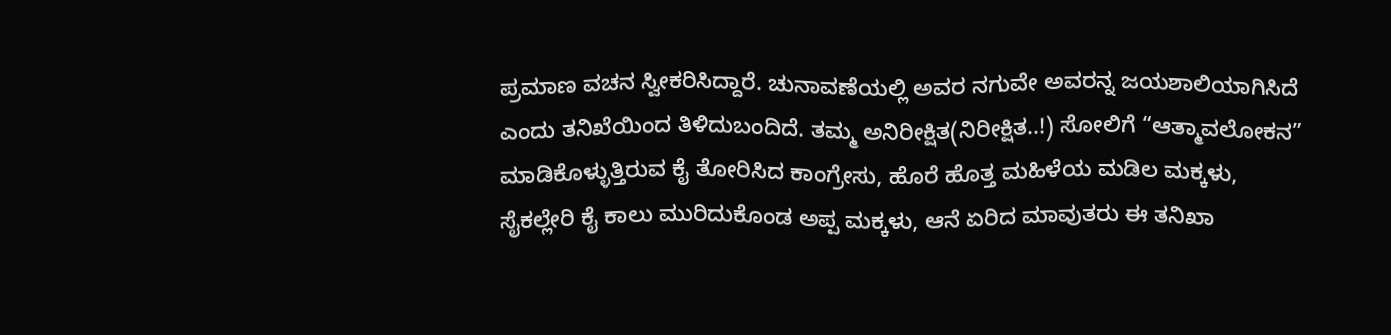ಪ್ರಮಾಣ ವಚನ ಸ್ವೀಕರಿಸಿದ್ದಾರೆ. ಚುನಾವಣೆಯಲ್ಲಿ ಅವರ ನಗುವೇ ಅವರನ್ನ ಜಯಶಾಲಿಯಾಗಿಸಿದೆ ಎಂದು ತನಿಖೆಯಿಂದ ತಿಳಿದುಬಂದಿದೆ. ತಮ್ಮ ಅನಿರೀಕ್ಷಿತ(ನಿರೀಕ್ಷಿತ..!) ಸೋಲಿಗೆ “ಆತ್ಮಾವಲೋಕನ” ಮಾಡಿಕೊಳ್ಳುತ್ತಿರುವ ಕೈ ತೋರಿಸಿದ ಕಾಂಗ್ರೇಸು, ಹೊರೆ ಹೊತ್ತ ಮಹಿಳೆಯ ಮಡಿಲ ಮಕ್ಕಳು, ಸೈಕಲ್ಲೇರಿ ಕೈ ಕಾಲು ಮುರಿದುಕೊಂಡ ಅಪ್ಪ ಮಕ್ಕಳು, ಆನೆ ಏರಿದ ಮಾವುತರು ಈ ತನಿಖಾ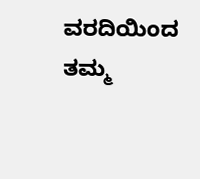ವರದಿಯಿಂದ ತಮ್ಮ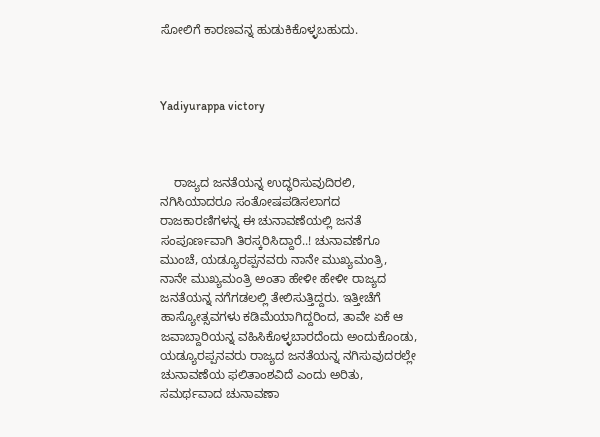ಸೋಲಿಗೆ ಕಾರಣವನ್ನ ಹುಡುಕಿಕೊಳ್ಳಬಹುದು.



Yadiyurappa victory



    ರಾಜ್ಯದ ಜನತೆಯನ್ನ ಉದ್ಧರಿಸುವುದಿರಲಿ, ನಗಿಸಿಯಾದರೂ ಸಂತೋಷಪಡಿಸಲಾಗದ ರಾಜಕಾರಣಿಗಳನ್ನ ಈ ಚುನಾವಣೆಯಲ್ಲಿ ಜನತೆ ಸಂಪೂರ್ಣವಾಗಿ ತಿರಸ್ಕರಿಸಿದ್ದಾರೆ..! ಚುನಾವಣೆಗೂ ಮುಂಚೆ, ಯಡ್ಯೂರಪ್ಪನವರು ನಾನೇ ಮುಖ್ಯಮಂತ್ರಿ, ನಾನೇ ಮುಖ್ಯಮಂತ್ರಿ ಅಂತಾ ಹೇಳೀ ಹೇಳೀ ರಾಜ್ಯದ ಜನತೆಯನ್ನ ನಗೆಗಡಲಲ್ಲಿ ತೇಲಿಸುತ್ತಿದ್ದರು. ಇತ್ತೀಚೆಗೆ ಹಾಸ್ಯೋತ್ಸವಗಳು ಕಡಿಮೆಯಾಗಿದ್ದರಿಂದ, ತಾವೇ ಏಕೆ ಆ ಜವಾಬ್ದಾರಿಯನ್ನ ವಹಿಸಿಕೊಳ್ಳಬಾರದೆಂದು ಅಂದುಕೊಂಡು, ಯಡ್ಯೂರಪ್ಪನವರು ರಾಜ್ಯದ ಜನತೆಯನ್ನ ನಗಿಸುವುದರಲ್ಲೇ ಚುನಾವಣೆಯ ಫಲಿತಾಂಶವಿದೆ ಎಂದು ಅರಿತು, ಸಮರ್ಥವಾದ ಚುನಾವಣಾ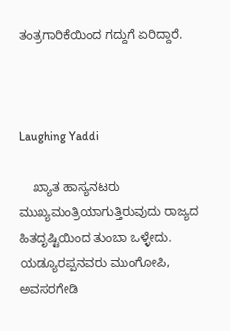ತಂತ್ರಗಾರಿಕೆಯಿಂದ ಗದ್ದುಗೆ ಏರಿದ್ದಾರೆ.



Laughing Yaddi

    ಖ್ಯಾತ ಹಾಸ್ಯನಟರು ಮುಖ್ಯಮಂತ್ರಿಯಾಗುತ್ತಿರುವುದು ರಾಜ್ಯದ ಹಿತದೃಷ್ಟಿಯಿಂದ ತುಂಬಾ ಒಳ್ಳೇದು. ಯಡ್ಯೂರಪ್ಪನವರು ಮುಂಗೋಪಿ, ಅವಸರಗೇಡಿ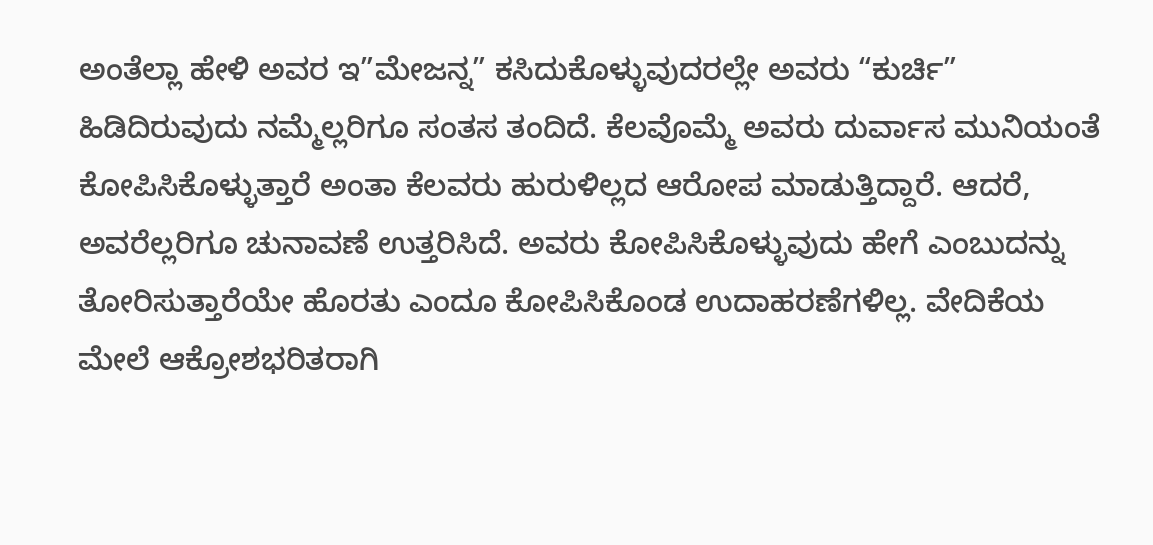ಅಂತೆಲ್ಲಾ ಹೇಳಿ ಅವರ ಇ”ಮೇಜನ್ನ” ಕಸಿದುಕೊಳ್ಳುವುದರಲ್ಲೇ ಅವರು “ಕುರ್ಚಿ” ಹಿಡಿದಿರುವುದು ನಮ್ಮೆಲ್ಲರಿಗೂ ಸಂತಸ ತಂದಿದೆ. ಕೆಲವೊಮ್ಮೆ ಅವರು ದುರ್ವಾಸ ಮುನಿಯಂತೆ ಕೋಪಿಸಿಕೊಳ್ಳುತ್ತಾರೆ ಅಂತಾ ಕೆಲವರು ಹುರುಳಿಲ್ಲದ ಆರೋಪ ಮಾಡುತ್ತಿದ್ದಾರೆ. ಆದರೆ, ಅವರೆಲ್ಲರಿಗೂ ಚುನಾವಣೆ ಉತ್ತರಿಸಿದೆ. ಅವರು ಕೋಪಿಸಿಕೊಳ್ಳುವುದು ಹೇಗೆ ಎಂಬುದನ್ನು ತೋರಿಸುತ್ತಾರೆಯೇ ಹೊರತು ಎಂದೂ ಕೋಪಿಸಿಕೊಂಡ ಉದಾಹರಣೆಗಳಿಲ್ಲ. ವೇದಿಕೆಯ ಮೇಲೆ ಆಕ್ರೋಶಭರಿತರಾಗಿ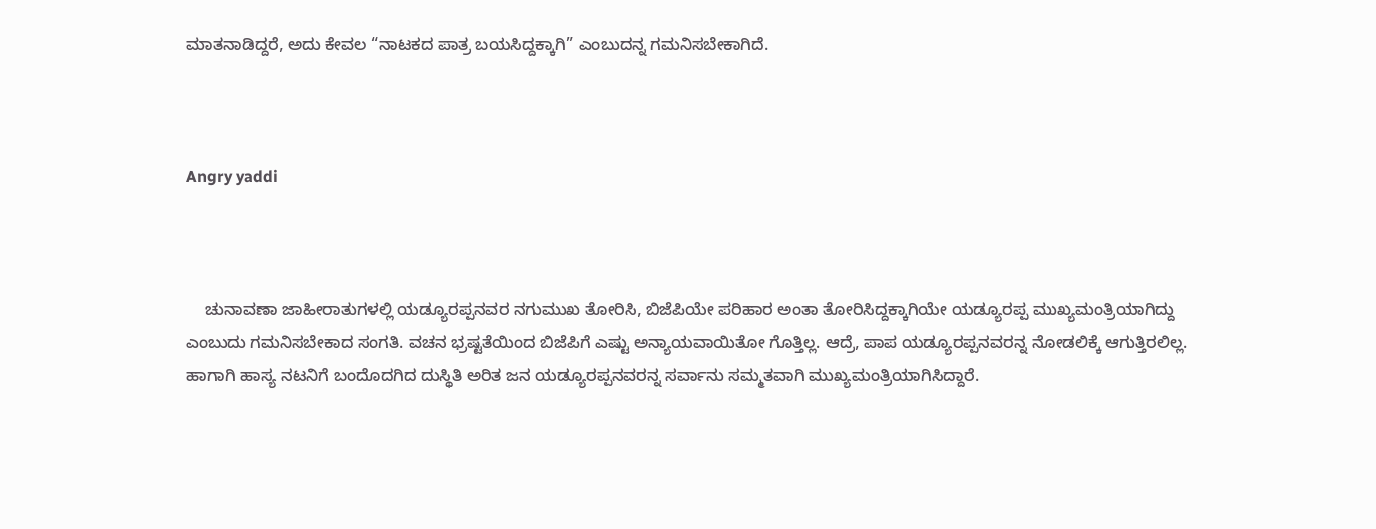ಮಾತನಾಡಿದ್ದರೆ, ಅದು ಕೇವಲ “ನಾಟಕದ ಪಾತ್ರ ಬಯಸಿದ್ದಕ್ಕಾಗಿ” ಎಂಬುದನ್ನ ಗಮನಿಸಬೇಕಾಗಿದೆ.



Angry yaddi



    ಚುನಾವಣಾ ಜಾಹೀರಾತುಗಳಲ್ಲಿ ಯಡ್ಯೂರಪ್ಪನವರ ನಗುಮುಖ ತೋರಿಸಿ, ಬಿಜೆಪಿಯೇ ಪರಿಹಾರ ಅಂತಾ ತೋರಿಸಿದ್ದಕ್ಕಾಗಿಯೇ ಯಡ್ಯೂರಪ್ಪ ಮುಖ್ಯಮಂತ್ರಿಯಾಗಿದ್ದು ಎಂಬುದು ಗಮನಿಸಬೇಕಾದ ಸಂಗತಿ. ವಚನ ಭ್ರಷ್ಟತೆಯಿಂದ ಬಿಜೆಪಿಗೆ ಎಷ್ಟು ಅನ್ಯಾಯವಾಯಿತೋ ಗೊತ್ತಿಲ್ಲ. ಆದ್ರೆ, ಪಾಪ ಯಡ್ಯೂರಪ್ಪನವರನ್ನ ನೋಡಲಿಕ್ಕೆ ಆಗುತ್ತಿರಲಿಲ್ಲ. ಹಾಗಾಗಿ ಹಾಸ್ಯ ನಟನಿಗೆ ಬಂದೊದಗಿದ ದುಸ್ಥಿತಿ ಅರಿತ ಜನ ಯಡ್ಯೂರಪ್ಪನವರನ್ನ ಸರ್ವಾನು ಸಮ್ಮತವಾಗಿ ಮುಖ್ಯಮಂತ್ರಿಯಾಗಿಸಿದ್ದಾರೆ.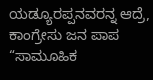ಯಡ್ಯೂರಪ್ಪನವರನ್ನ ಆದ್ರೆ, ಕಾಂಗ್ರೇಸು ಜನ ಪಾಪ “ಸಾಮೂಹಿಕ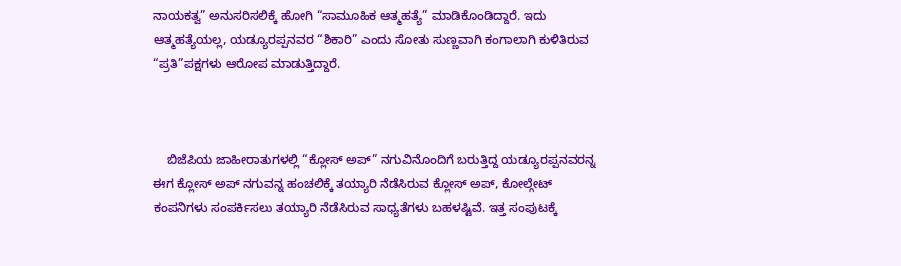ನಾಯಕತ್ವ” ಅನುಸರಿಸಲಿಕ್ಕೆ ಹೋಗಿ “ಸಾಮೂಹಿಕ ಆತ್ಮಹತ್ಯೆ” ಮಾಡಿಕೊಂಡಿದ್ದಾರೆ. ಇದು ಆತ್ಮಹತ್ಯೆಯಲ್ಲ, ಯಡ್ಯೂರಪ್ಪನವರ “ಶಿಕಾರಿ” ಎಂದು ಸೋತು ಸುಣ್ಣವಾಗಿ ಕಂಗಾಲಾಗಿ ಕುಳಿತಿರುವ “ಪ್ರತಿ”ಪಕ್ಷಗಳು ಆರೋಪ ಮಾಡುತ್ತಿದ್ದಾರೆ.



    ಬಿಜೆಪಿಯ ಜಾಹೀರಾತುಗಳಲ್ಲಿ “ಕ್ಲೋಸ್ ಅಪ್” ನಗುವಿನೊಂದಿಗೆ ಬರುತ್ತಿದ್ದ ಯಡ್ಯೂರಪ್ಪನವರನ್ನ ಈಗ ಕ್ಲೋಸ್ ಅಪ್ ನಗುವನ್ನ ಹಂಚಲಿಕ್ಕೆ ತಯ್ಯಾರಿ ನೆಡೆಸಿರುವ ಕ್ಲೋಸ್ ಅಪ್, ಕೋಲ್ಗೇಟ್ ಕಂಪನಿಗಳು ಸಂಪರ್ಕಿಸಲು ತಯ್ಯಾರಿ ನೆಡೆಸಿರುವ ಸಾಧ್ಯತೆಗಳು ಬಹಳಷ್ಟಿವೆ. ಇತ್ತ ಸಂಪುಟಕ್ಕೆ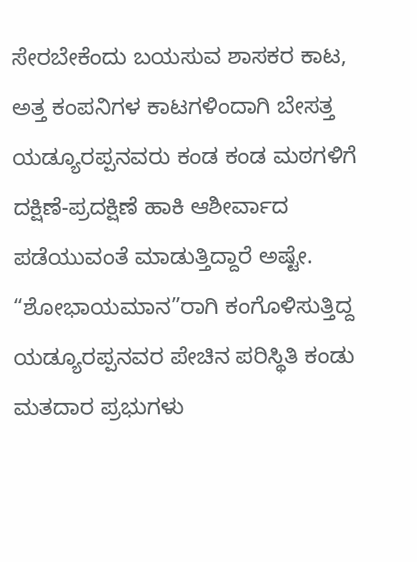ಸೇರಬೇಕೆಂದು ಬಯಸುವ ಶಾಸಕರ ಕಾಟ, ಅತ್ತ ಕಂಪನಿಗಳ ಕಾಟಗಳಿಂದಾಗಿ ಬೇಸತ್ತ ಯಡ್ಯೂರಪ್ಪನವರು ಕಂಡ ಕಂಡ ಮಠಗಳಿಗೆ ದಕ್ಷಿಣೆ-ಪ್ರದಕ್ಷಿಣೆ ಹಾಕಿ ಆಶೀರ್ವಾದ ಪಡೆಯುವಂತೆ ಮಾಡುತ್ತಿದ್ದಾರೆ ಅಷ್ಟೇ. “ಶೋಭಾಯಮಾನ”ರಾಗಿ ಕಂಗೊಳಿಸುತ್ತಿದ್ದ ಯಡ್ಯೂರಪ್ಪನವರ ಪೇಚಿನ ಪರಿಸ್ಥಿತಿ ಕಂಡು ಮತದಾರ ಪ್ರಭುಗಳು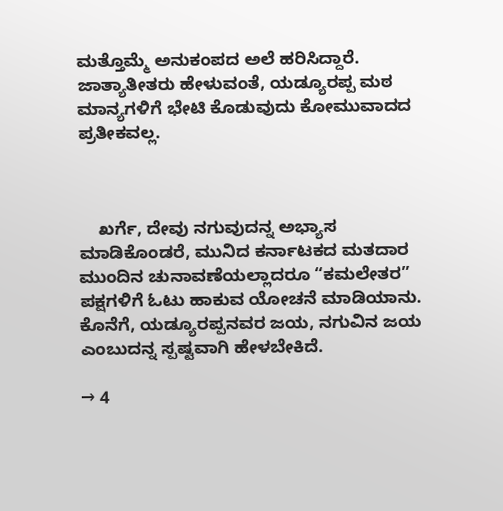ಮತ್ತೊಮ್ಮೆ ಅನುಕಂಪದ ಅಲೆ ಹರಿಸಿದ್ದಾರೆ. ಜಾತ್ಯಾತೀತರು ಹೇಳುವಂತೆ, ಯಡ್ಯೂರಪ್ಪ ಮಠ ಮಾನ್ಯಗಳಿಗೆ ಭೇಟಿ ಕೊಡುವುದು ಕೋಮುವಾದದ ಪ್ರತೀಕವಲ್ಲ.



    ಖರ್ಗೆ, ದೇವು ನಗುವುದನ್ನ ಅಭ್ಯಾಸ ಮಾಡಿಕೊಂಡರೆ, ಮುನಿದ ಕರ್ನಾಟಕದ ಮತದಾರ ಮುಂದಿನ ಚುನಾವಣೆಯಲ್ಲಾದರೂ “ಕಮಲೇತರ” ಪಕ್ಷಗಳಿಗೆ ಓಟು ಹಾಕುವ ಯೋಚನೆ ಮಾಡಿಯಾನು. ಕೊನೆಗೆ, ಯಡ್ಯೂರಪ್ಪನವರ ಜಯ, ನಗುವಿನ ಜಯ ಎಂಬುದನ್ನ ಸ್ಪಷ್ಟವಾಗಿ ಹೇಳಬೇಕಿದೆ.

→ 4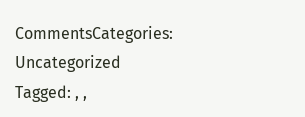CommentsCategories: Uncategorized
Tagged: , ,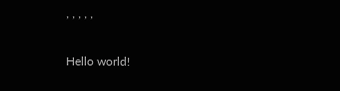, , , , ,

Hello world!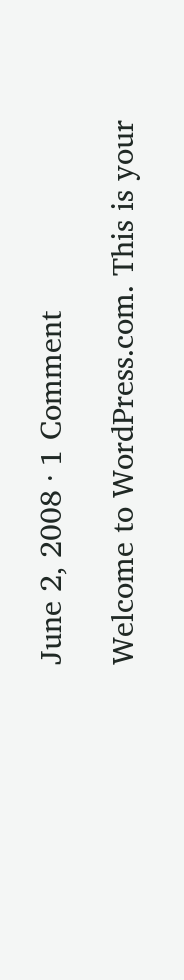June 2, 2008 · 1 Comment

Welcome to WordPress.com. This is your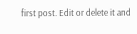first post. Edit or delete it and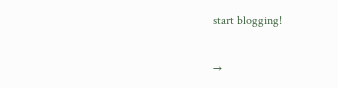start blogging!

→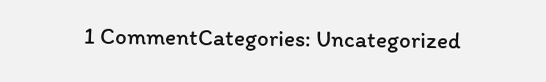1 CommentCategories: Uncategorized